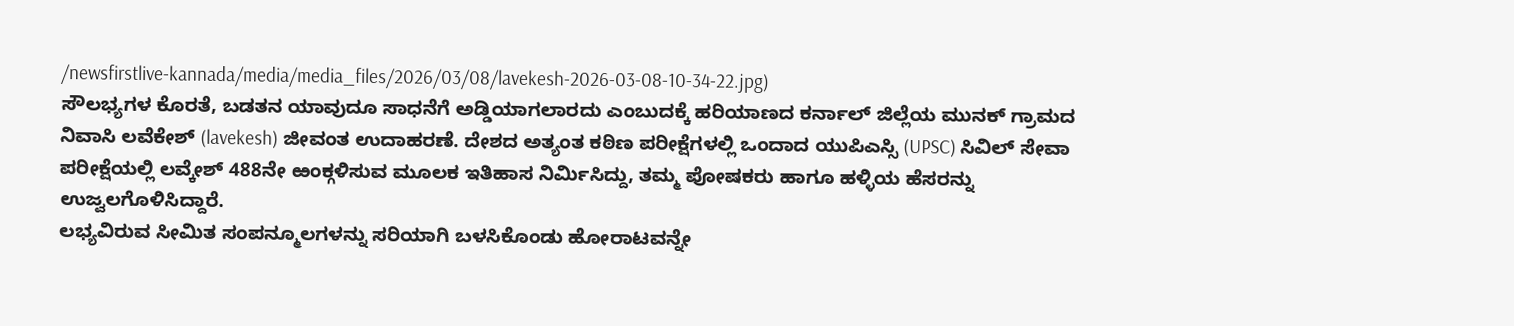/newsfirstlive-kannada/media/media_files/2026/03/08/lavekesh-2026-03-08-10-34-22.jpg)
ಸೌಲಭ್ಯಗಳ ಕೊರತೆ, ಬಡತನ ಯಾವುದೂ ಸಾಧನೆಗೆ ಅಡ್ಡಿಯಾಗಲಾರದು ಎಂಬುದಕ್ಕೆ ಹರಿಯಾಣದ ಕರ್ನಾಲ್ ಜಿಲ್ಲೆಯ ಮುನಕ್ ಗ್ರಾಮದ ನಿವಾಸಿ ಲವೆಕೇಶ್ (lavekesh) ಜೀವಂತ ಉದಾಹರಣೆ. ದೇಶದ ಅತ್ಯಂತ ಕಠಿಣ ಪರೀಕ್ಷೆಗಳಲ್ಲಿ ಒಂದಾದ ಯುಪಿಎಸ್ಸಿ (UPSC) ಸಿವಿಲ್ ಸೇವಾ ಪರೀಕ್ಷೆಯಲ್ಲಿ ಲವ್ಕೇಶ್ 488ನೇ ಱಂಕ್ಗಳಿಸುವ ಮೂಲಕ ಇತಿಹಾಸ ನಿರ್ಮಿಸಿದ್ದು, ತಮ್ಮ ಪೋಷಕರು ಹಾಗೂ ಹಳ್ಳಿಯ ಹೆಸರನ್ನು ಉಜ್ವಲಗೊಳಿಸಿದ್ದಾರೆ.
ಲಭ್ಯವಿರುವ ಸೀಮಿತ ಸಂಪನ್ಮೂಲಗಳನ್ನು ಸರಿಯಾಗಿ ಬಳಸಿಕೊಂಡು ಹೋರಾಟವನ್ನೇ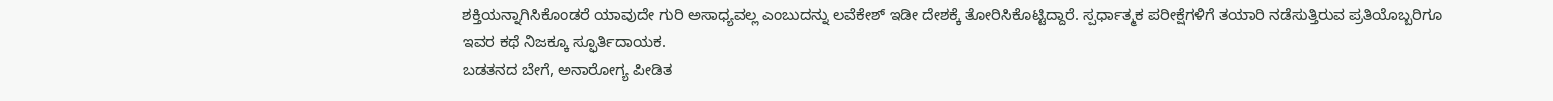ಶಕ್ತಿಯನ್ನಾಗಿಸಿಕೊಂಡರೆ ಯಾವುದೇ ಗುರಿ ಅಸಾಧ್ಯವಲ್ಲ ಎಂಬುದನ್ನು ಲವೆಕೇಶ್ ಇಡೀ ದೇಶಕ್ಕೆ ತೋರಿಸಿಕೊಟ್ಟಿದ್ದಾರೆ. ಸ್ಪರ್ಧಾತ್ಮಕ ಪರೀಕ್ಷೆಗಳಿಗೆ ತಯಾರಿ ನಡೆಸುತ್ತಿರುವ ಪ್ರತಿಯೊಬ್ಬರಿಗೂ ಇವರ ಕಥೆ ನಿಜಕ್ಕೂ ಸ್ಫೂರ್ತಿದಾಯಕ.
ಬಡತನದ ಬೇಗೆ, ಅನಾರೋಗ್ಯ ಪೀಡಿತ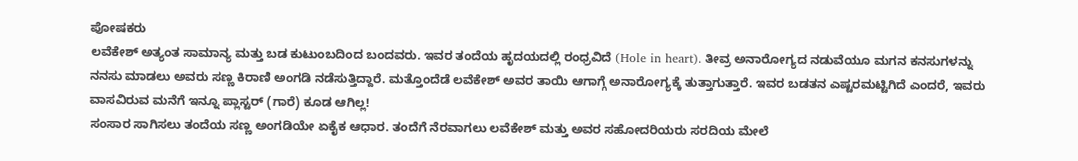ಪೋಷಕರು
ಲವೆಕೇಶ್ ಅತ್ಯಂತ ಸಾಮಾನ್ಯ ಮತ್ತು ಬಡ ಕುಟುಂಬದಿಂದ ಬಂದವರು. ಇವರ ತಂದೆಯ ಹೃದಯದಲ್ಲಿ ರಂಧ್ರವಿದೆ (Hole in heart). ತೀವ್ರ ಅನಾರೋಗ್ಯದ ನಡುವೆಯೂ ಮಗನ ಕನಸುಗಳನ್ನು ನನಸು ಮಾಡಲು ಅವರು ಸಣ್ಣ ಕಿರಾಣಿ ಅಂಗಡಿ ನಡೆಸುತ್ತಿದ್ದಾರೆ. ಮತ್ತೊಂದೆಡೆ ಲವೆಕೇಶ್ ಅವರ ತಾಯಿ ಆಗಾಗ್ಗೆ ಅನಾರೋಗ್ಯಕ್ಕೆ ತುತ್ತಾಗುತ್ತಾರೆ. ಇವರ ಬಡತನ ಎಷ್ಟರಮಟ್ಟಿಗಿದೆ ಎಂದರೆ, ಇವರು
ವಾಸವಿರುವ ಮನೆಗೆ ಇನ್ನೂ ಪ್ಲಾಸ್ಟರ್ (ಗಾರೆ) ಕೂಡ ಆಗಿಲ್ಲ!
ಸಂಸಾರ ಸಾಗಿಸಲು ತಂದೆಯ ಸಣ್ಣ ಅಂಗಡಿಯೇ ಏಕೈಕ ಆಧಾರ. ತಂದೆಗೆ ನೆರವಾಗಲು ಲವೆಕೇಶ್ ಮತ್ತು ಅವರ ಸಹೋದರಿಯರು ಸರದಿಯ ಮೇಲೆ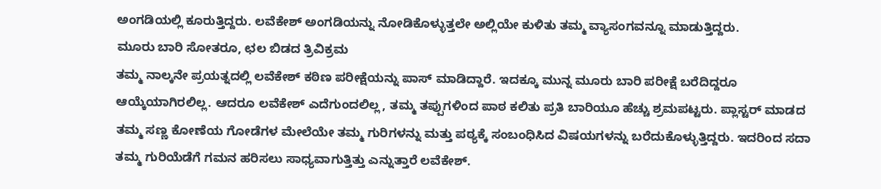ಅಂಗಡಿಯಲ್ಲಿ ಕೂರುತ್ತಿದ್ದರು. ಲವೆಕೇಶ್ ಅಂಗಡಿಯನ್ನು ನೋಡಿಕೊಳ್ಳುತ್ತಲೇ ಅಲ್ಲಿಯೇ ಕುಳಿತು ತಮ್ಮ ವ್ಯಾಸಂಗವನ್ನೂ ಮಾಡುತ್ತಿದ್ದರು.
ಮೂರು ಬಾರಿ ಸೋತರೂ, ಛಲ ಬಿಡದ ತ್ರಿವಿಕ್ರಮ
ತಮ್ಮ ನಾಲ್ಕನೇ ಪ್ರಯತ್ನದಲ್ಲಿ ಲವೆಕೇಶ್ ಕಠಿಣ ಪರೀಕ್ಷೆಯನ್ನು ಪಾಸ್ ಮಾಡಿದ್ದಾರೆ. ಇದಕ್ಕೂ ಮುನ್ನ ಮೂರು ಬಾರಿ ಪರೀಕ್ಷೆ ಬರೆದಿದ್ದರೂ ಆಯ್ಕೆಯಾಗಿರಲಿಲ್ಲ. ಆದರೂ ಲವೆಕೇಶ್ ಎದೆಗುಂದಲಿಲ್ಲ, ತಮ್ಮ ತಪ್ಪುಗಳಿಂದ ಪಾಠ ಕಲಿತು ಪ್ರತಿ ಬಾರಿಯೂ ಹೆಚ್ಚು ಶ್ರಮಪಟ್ಟರು. ಪ್ಲಾಸ್ಟರ್ ಮಾಡದ ತಮ್ಮ ಸಣ್ಣ ಕೋಣೆಯ ಗೋಡೆಗಳ ಮೇಲೆಯೇ ತಮ್ಮ ಗುರಿಗಳನ್ನು ಮತ್ತು ಪಠ್ಯಕ್ಕೆ ಸಂಬಂಧಿಸಿದ ವಿಷಯಗಳನ್ನು ಬರೆದುಕೊಳ್ಳುತ್ತಿದ್ದರು. ಇದರಿಂದ ಸದಾ ತಮ್ಮ ಗುರಿಯೆಡೆಗೆ ಗಮನ ಹರಿಸಲು ಸಾಧ್ಯವಾಗುತ್ತಿತ್ತು ಎನ್ನುತ್ತಾರೆ ಲವೆಕೇಶ್.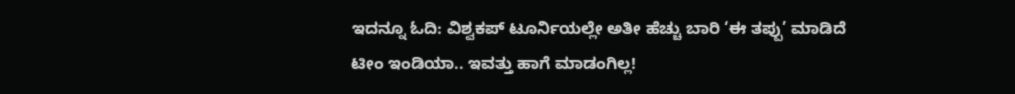ಇದನ್ನೂ ಓದಿ: ವಿಶ್ವಕಪ್ ಟೂರ್ನಿಯಲ್ಲೇ ಅತೀ ಹೆಚ್ಚು ಬಾರಿ ‘ಈ ತಪ್ಪು’ ಮಾಡಿದೆ ಟೀಂ ಇಂಡಿಯಾ.. ಇವತ್ತು ಹಾಗೆ ಮಾಡಂಗಿಲ್ಲ!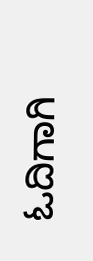ಓದಿಗಾಗಿ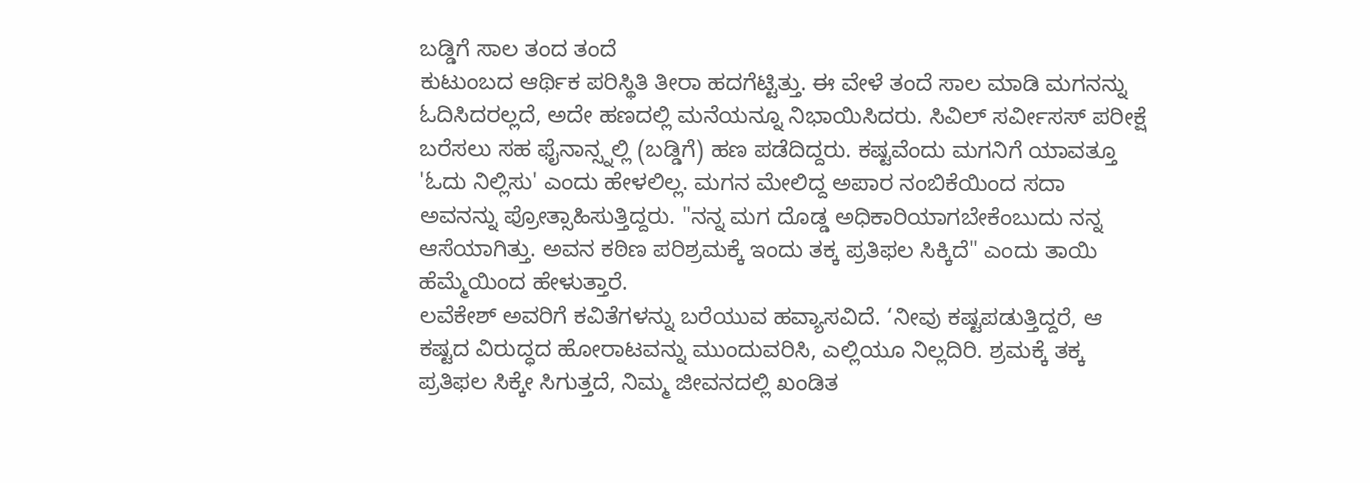ಬಡ್ಡಿಗೆ ಸಾಲ ತಂದ ತಂದೆ
ಕುಟುಂಬದ ಆರ್ಥಿಕ ಪರಿಸ್ಥಿತಿ ತೀರಾ ಹದಗೆಟ್ಟಿತ್ತು. ಈ ವೇಳೆ ತಂದೆ ಸಾಲ ಮಾಡಿ ಮಗನನ್ನು ಓದಿಸಿದರಲ್ಲದೆ, ಅದೇ ಹಣದಲ್ಲಿ ಮನೆಯನ್ನೂ ನಿಭಾಯಿಸಿದರು. ಸಿವಿಲ್ ಸರ್ವೀಸಸ್ ಪರೀಕ್ಷೆ ಬರೆಸಲು ಸಹ ಫೈನಾನ್ಸ್ನಲ್ಲಿ (ಬಡ್ಡಿಗೆ) ಹಣ ಪಡೆದಿದ್ದರು. ಕಷ್ಟವೆಂದು ಮಗನಿಗೆ ಯಾವತ್ತೂ 'ಓದು ನಿಲ್ಲಿಸು' ಎಂದು ಹೇಳಲಿಲ್ಲ. ಮಗನ ಮೇಲಿದ್ದ ಅಪಾರ ನಂಬಿಕೆಯಿಂದ ಸದಾ ಅವನನ್ನು ಪ್ರೋತ್ಸಾಹಿಸುತ್ತಿದ್ದರು. "ನನ್ನ ಮಗ ದೊಡ್ಡ ಅಧಿಕಾರಿಯಾಗಬೇಕೆಂಬುದು ನನ್ನ ಆಸೆಯಾಗಿತ್ತು. ಅವನ ಕಠಿಣ ಪರಿಶ್ರಮಕ್ಕೆ ಇಂದು ತಕ್ಕ ಪ್ರತಿಫಲ ಸಿಕ್ಕಿದೆ" ಎಂದು ತಾಯಿ ಹೆಮ್ಮೆಯಿಂದ ಹೇಳುತ್ತಾರೆ.
ಲವೆಕೇಶ್ ಅವರಿಗೆ ಕವಿತೆಗಳನ್ನು ಬರೆಯುವ ಹವ್ಯಾಸವಿದೆ. ‘ನೀವು ಕಷ್ಟಪಡುತ್ತಿದ್ದರೆ, ಆ ಕಷ್ಟದ ವಿರುದ್ಧದ ಹೋರಾಟವನ್ನು ಮುಂದುವರಿಸಿ, ಎಲ್ಲಿಯೂ ನಿಲ್ಲದಿರಿ. ಶ್ರಮಕ್ಕೆ ತಕ್ಕ ಪ್ರತಿಫಲ ಸಿಕ್ಕೇ ಸಿಗುತ್ತದೆ, ನಿಮ್ಮ ಜೀವನದಲ್ಲಿ ಖಂಡಿತ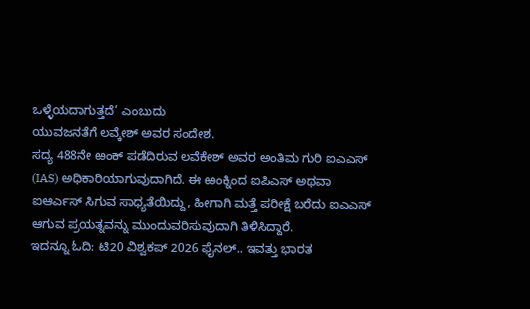ಒಳ್ಳೆಯದಾಗುತ್ತದೆ’ ಎಂಬುದು
ಯುವಜನತೆಗೆ ಲವ್ಕೇಶ್ ಅವರ ಸಂದೇಶ.
ಸದ್ಯ 488ನೇ ಱಂಕ್ ಪಡೆದಿರುವ ಲವೆಕೇಶ್ ಅವರ ಅಂತಿಮ ಗುರಿ ಐಎಎಸ್ (IAS) ಅಧಿಕಾರಿಯಾಗುವುದಾಗಿದೆ. ಈ ಱಂಕ್ನಿಂದ ಐಪಿಎಸ್ ಅಥವಾ ಐಆರ್ಎಸ್ ಸಿಗುವ ಸಾಧ್ಯತೆಯಿದ್ದು, ಹೀಗಾಗಿ ಮತ್ತೆ ಪರೀಕ್ಷೆ ಬರೆದು ಐಎಎಸ್ ಆಗುವ ಪ್ರಯತ್ನವನ್ನು ಮುಂದುವರಿಸುವುದಾಗಿ ತಿಳಿಸಿದ್ದಾರೆ.
ಇದನ್ನೂ ಓದಿ: ಟಿ20 ವಿಶ್ವಕಪ್ 2026 ಫೈನಲ್.. ಇವತ್ತು ಭಾರತ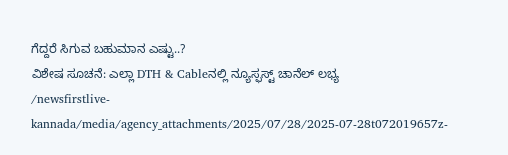ಗೆದ್ದರೆ ಸಿಗುವ ಬಹುಮಾನ ಎಷ್ಟು..?
ವಿಶೇಷ ಸೂಚನೆ: ಎಲ್ಲಾ DTH & Cableನಲ್ಲಿ ನ್ಯೂಸ್ಫಸ್ಟ್ ಚಾನೆಲ್ ಲಭ್ಯ
/newsfirstlive-kannada/media/agency_attachments/2025/07/28/2025-07-28t072019657z-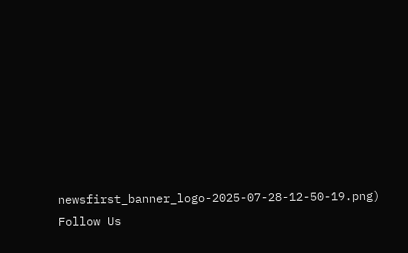newsfirst_banner_logo-2025-07-28-12-50-19.png)
Follow Us